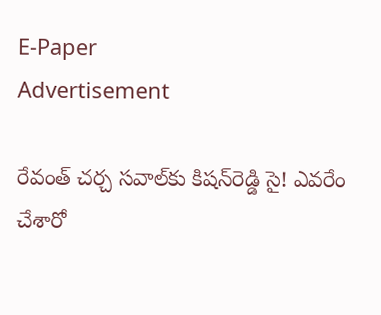E-Paper
Advertisement

రేవంత్ చ‌ర్చ స‌వాల్‌కు కిష‌న్‌రెడ్డి సై! ఎవ‌రేం చేశారో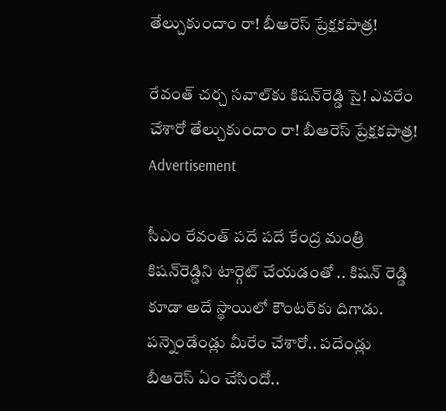తేల్చుకుందాం రా! బీఆరెస్ ప్రేక్ష‌క‌పాత్ర‌!

రేవంత్ చ‌ర్చ స‌వాల్‌కు కిష‌న్‌రెడ్డి సై! ఎవ‌రేం చేశారో తేల్చుకుందాం రా! బీఆరెస్ ప్రేక్ష‌క‌పాత్ర‌!
Advertisement

సీఎం రేవంత్ ప‌దే ప‌దే కేంద్ర మంత్రి కిష‌న్‌రెడ్డిని టార్గెట్ చేయడంతో .. కిష‌న్ రెడ్డి కూడా అదే స్థాయిలో కౌంట‌ర్‌కు దిగాడు. ప‌న్నెండేండ్లు మీరేం చేశారో.. ప‌దేండ్లు బీఆరెస్ ఏం చేసిందో..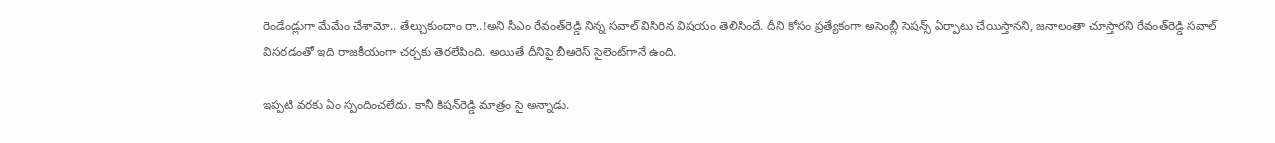రెండేండ్లుగా మేమేం చేశామో.. తేల్చుకుందాం రా..!అని సీఎం రేవంత్‌రెడ్డి నిన్న స‌వాల్ విసిరిన విష‌యం తెలిసిందే. దీని కోసం ప్ర‌త్యేకంగా అసెంబ్లీ సెష‌న్స్ ఏర్పాటు చేయిస్తాన‌ని, జ‌నాలంతా చూస్తార‌ని రేవంత్‌రెడ్డి స‌వాల్ విస‌ర‌డంతో ఇది రాజ‌కీయంగా చ‌ర్చ‌కు తెర‌లేపింది. అయితే దీనిపై బీఆరెస్ సైలెంట్‌గానే ఉంది.

ఇప్ప‌టి వ‌ర‌కు ఏం స్పందించ‌లేదు. కానీ కిష‌న్‌రెడ్డి మాత్రం సై అన్నాడు.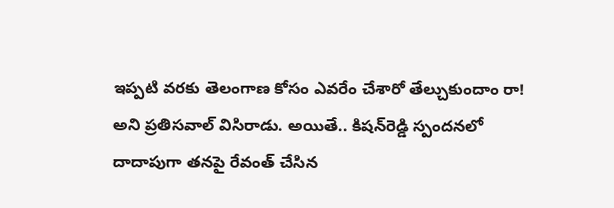ఇప్ప‌టి వ‌ర‌కు తెలంగాణ కోసం ఎవ‌రేం చేశారో తేల్చుకుందాం రా! అని ప్ర‌తిస‌వాల్ విసిరాడు. అయితే.. కిష‌న్‌రెడ్డి స్పంద‌న‌లో దాదాపుగా త‌న‌పై రేవంత్ చేసిన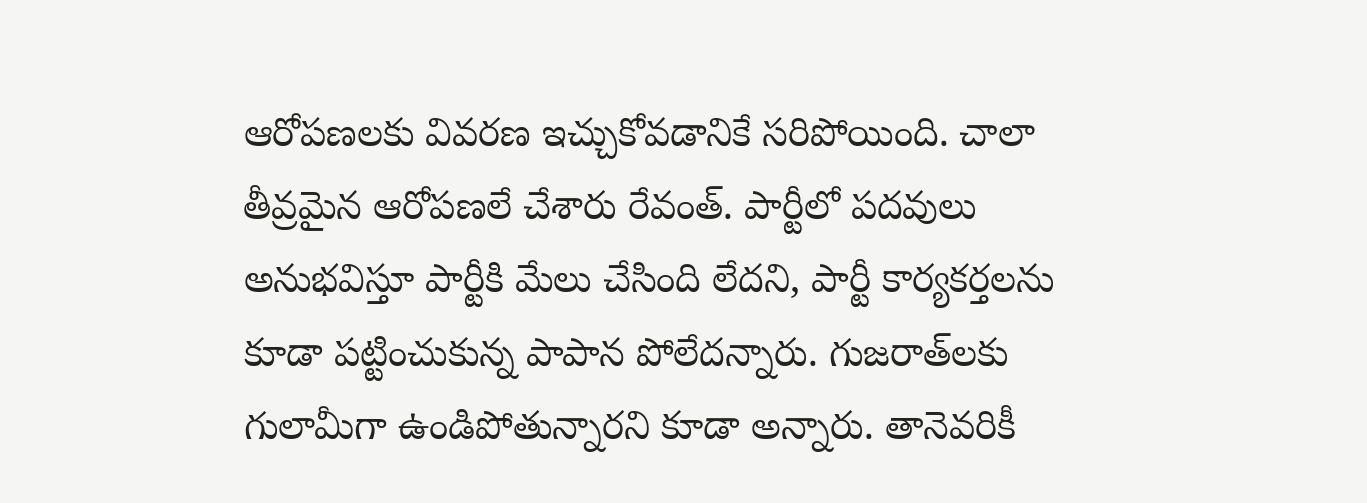ఆరోప‌ణ‌ల‌కు వివ‌ర‌ణ ఇచ్చుకోవ‌డానికే స‌రిపోయింది. చాలా తీవ్ర‌మైన ఆరోప‌ణ‌లే చేశారు రేవంత్‌. పార్టీలో ప‌ద‌వులు అనుభ‌విస్తూ పార్టీకి మేలు చేసింది లేద‌ని, పార్టీ కార్య‌క‌ర్త‌ల‌ను కూడా ప‌ట్టించుకున్న పాపాన పోలేద‌న్నారు. గుజ‌రాత్‌ల‌కు గులామీగా ఉండిపోతున్నార‌ని కూడా అన్నారు. తానెవ‌రికీ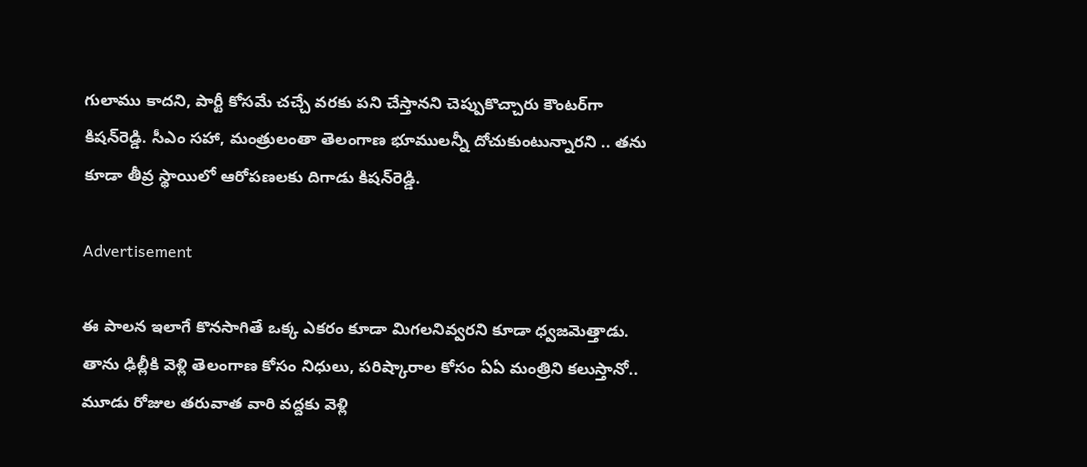గులాము కాద‌ని, పార్టీ కోసమే చ‌చ్చే వ‌ర‌కు ప‌ని చేస్తాన‌ని చెప్పుకొచ్చారు కౌంట‌ర్‌గా కిష‌న్‌రెడ్డి. సీఎం స‌హా, మంత్రులంతా తెలంగాణ భూముల‌న్నీ దోచుకుంటున్నార‌ని .. త‌ను కూడా తీవ్ర స్థాయిలో ఆరోప‌ణ‌ల‌కు దిగాడు కిష‌న్‌రెడ్డి.

Advertisement

ఈ పాల‌న ఇలాగే కొన‌సాగితే ఒక్క ఎక‌రం కూడా మిగ‌ల‌నివ్వ‌ర‌ని కూడా ధ్వ‌జ‌మెత్తాడు. తాను ఢిల్లీకి వెళ్లి తెలంగాణ కోసం నిధులు, ప‌రిష్కారాల కోసం ఏఏ మంత్రిని క‌లుస్తానో.. మూడు రోజుల త‌రువాత వారి వ‌ద్ద‌కు వెళ్లి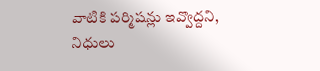వాటికి ప‌ర్మిష‌న్లు ఇవ్వొద్ద‌ని, నిధులు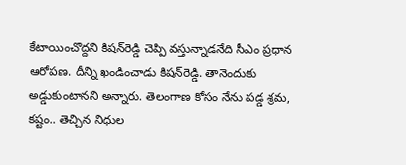కేటాయించొద్ద‌ని కిష‌న్‌రెడ్డి చెప్పి వ‌స్తున్నాడ‌నేది సీఎం ప్ర‌ధాన ఆరోప‌ణ‌. దీన్ని ఖండించాడు కిష‌న్‌రెడ్డి. తానెందుకు అడ్డుకుంటాన‌ని అన్నారు. తెలంగాణ కోసం నేను ప‌డ్డ శ్ర‌మ‌, క‌ష్టం.. తెచ్చిన నిధుల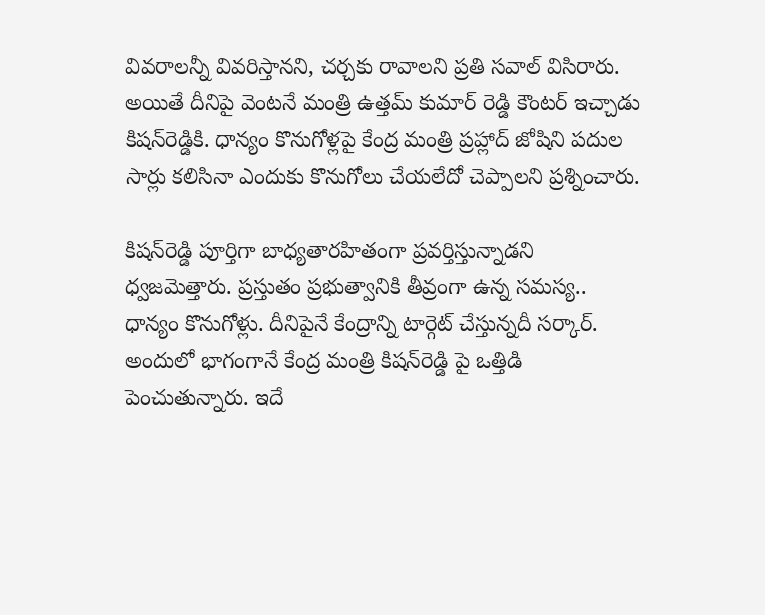వివ‌రాల‌న్నీ వివ‌రిస్తాన‌ని, చ‌ర్చ‌కు రావాల‌ని ప్ర‌తి స‌వాల్ విసిరారు. అయితే దీనిపై వెంట‌నే మంత్రి ఉత్త‌మ్ కుమార్ రెడ్డి కౌంట‌ర్ ఇచ్చాడు కిష‌న్‌రెడ్డికి. ధాన్యం కొనుగోళ్ల‌పై కేంద్ర మంత్రి ప్ర‌హ్లాద్ జోషిని ప‌దుల సార్లు క‌లిసినా ఎందుకు కొనుగోలు చేయలేదో చెప్పాల‌ని ప్ర‌శ్నించారు.

కిష‌న్‌రెడ్డి పూర్తిగా బాధ్య‌తార‌హితంగా ప్ర‌వ‌ర్తిస్తున్నాడ‌ని ధ్వ‌జ‌మెత్తారు. ప్ర‌స్తుతం ప్ర‌భుత్వానికి తీవ్రంగా ఉన్న స‌మ‌స్య‌.. ధాన్యం కొనుగోళ్లు. దీనిపైనే కేంద్రాన్ని టార్గెట్ చేస్తున్న‌దీ స‌ర్కార్‌. అందులో భాగంగానే కేంద్ర మంత్రి కిష‌న్‌రెడ్డి పై ఒత్తిడి పెంచుతున్నారు. ఇదే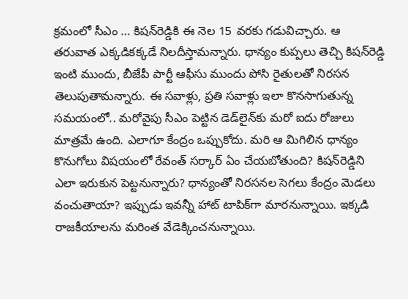క్ర‌మంలో సీఎం … కిష‌న్‌రెడ్డికి ఈ నెల 15 వ‌ర‌కు గ‌డువిచ్చారు. ఆ త‌రువాత ఎక్క‌డిక‌క్క‌డే నిల‌దీస్తామ‌న్నారు. ధాన్యం కుప్ప‌లు తెచ్చి కిష‌న్‌రెడ్డి ఇంటి ముందు, బీజేపీ పార్టీ ఆఫీసు ముందు పోసి రైతుల‌తో నిర‌స‌న తెలుపుతామ‌న్నారు. ఈ స‌వాళ్లు, ప్ర‌తి స‌వాళ్లు ఇలా కొన‌సాగుతున్న స‌మ‌యంలో.. మ‌రోవైపు సీఎం పెట్టిన డెడ్‌లైన్‌కు మ‌రో ఐదు రోజులు మాత్రమే ఉంది. ఎలాగూ కేంద్రం ఒప్పుకోదు. మ‌రి ఆ మిగిలిన ధాన్యం కొనుగోలు విష‌యంలో రేవంత్ స‌ర్కార్ ఏం చేయ‌బోతుంది? కిష‌న్‌రెడ్డిని ఎలా ఇరుకున పెట్ట‌నున్నారు? ధాన్యంతో నిర‌స‌న‌ల సెగ‌లు కేంద్రం మెడ‌లు వంచుతాయా? ఇప్పుడు ఇవ‌న్నీ హాట్ టాపిక్‌గా మార‌నున్నాయి. ఇక్క‌డి రాజ‌కీయాల‌ను మ‌రింత వేడెక్కించ‌నున్నాయి.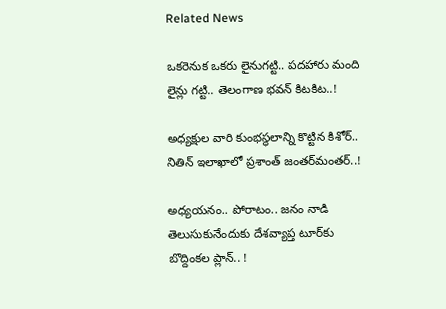Related News

ఒక‌రెనుక ఒక‌రు లైనుగ‌ట్టి.. ప‌ద‌హారు మంది లైన్లు గ‌ట్టి.. తెలంగాణ భ‌వ‌న్ కిట‌కిట‌..!

అధ్య‌క్షుల వారి కుంభ‌స్థ‌లాన్ని కొట్టిన కిశోర్‌.. నితిన్ ఇలాఖాలో ప్ర‌శాంత్ జంత‌ర్‌మంత‌ర్‌..!

అధ్య‌య‌నం.. పోరాటం.. జ‌నం నాడి తెలుసుకునేందుకు దేశ‌వ్యాప్త టూర్‌కు బొద్దింక‌ల ప్లాన్‌.. !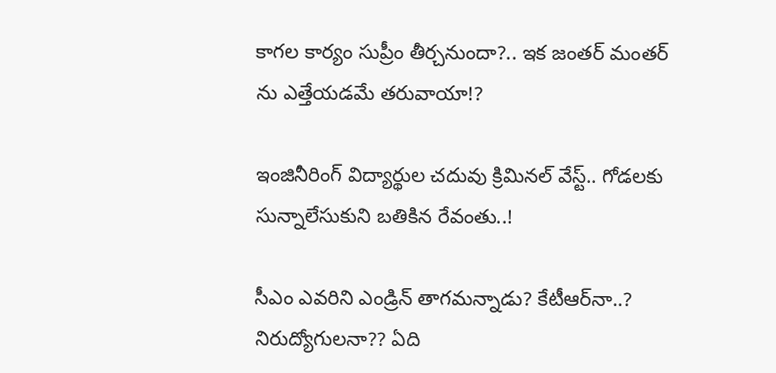కాగ‌ల కార్యం సుప్రీం తీర్చ‌నుందా?.. ఇక జంత‌ర్ మంత‌ర్ ను ఎత్తేయ‌డ‌మే త‌రువాయా!?

ఇంజినీరింగ్ విద్యార్థుల చ‌దువు క్రిమిన‌ల్ వేస్ట్‌.. గోడ‌ల‌కు సున్నాలేసుకుని బ‌తికిన‌ రేవంతు..!

సీఎం ఎవ‌రిని ఎండ్రిన్ తాగ‌మ‌న్నాడు? కేటీఆర్‌నా..? నిరుద్యోగుల‌నా?? ఏది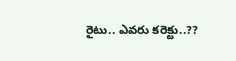రైటు.. ఎవ‌రు కరెక్టు..??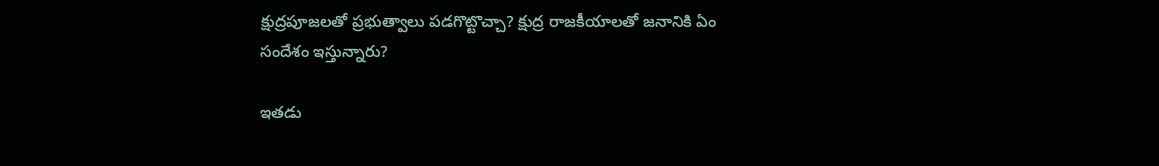క్షుద్ర‌పూజ‌లతో ప్ర‌భుత్వాలు ప‌డ‌గొట్టొచ్చా? క్షుద్ర రాజ‌కీయాల‌తో జ‌నానికి ఏం సందేశం ఇస్తున్నారు?

ఇత‌డు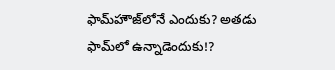ఫామ్‌హౌజ్‌లోనే ఎందుకు? అత‌డు ఫామ్‌లో ఉన్నాడెందుకు!?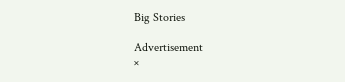Big Stories

Advertisement
×